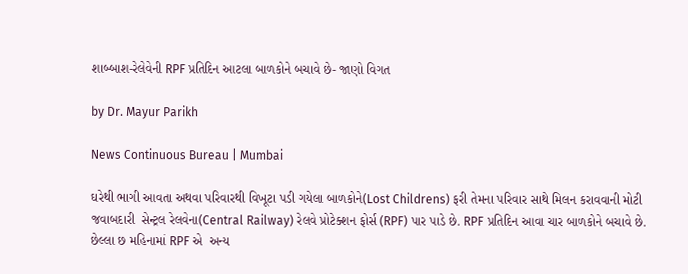શાબ્બાશ-રેલેવેની RPF પ્રતિદિન આટલા બાળકોને બચાવે છે- જાણો વિગત

by Dr. Mayur Parikh

News Continuous Bureau | Mumbai

ઘરેથી ભાગી આવતા અથવા પરિવારથી વિખૂટા પડી ગયેલા બાળકોને(Lost Childrens) ફરી તેમના પરિવાર સાથે મિલન કરાવવાની મોટી જવાબદારી  સેન્ટ્રલ રેલવેના(Central Railway) રેલવે પ્રોટેક્શન ફોર્સ (RPF) પાર પાડે છે. RPF પ્રતિદિન આવા ચાર બાળકોને બચાવે છે. છેલ્લા છ મહિનામાં RPF એ  અન્ય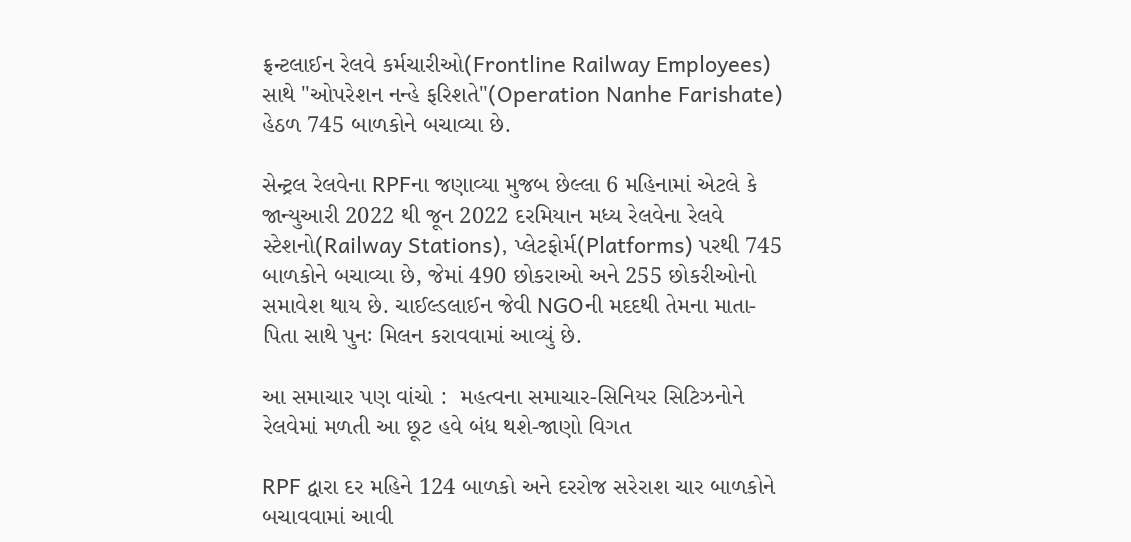ફ્રન્ટલાઈન રેલવે કર્મચારીઓ(Frontline Railway Employees) સાથે "ઓપરેશન નન્હે ફરિશતે"(Operation Nanhe Farishate) હેઠળ 745 બાળકોને બચાવ્યા છે.

સેન્ટ્રલ રેલવેના RPFના જણાવ્યા મુજબ છેલ્લા 6 મહિનામાં એટલે કે જાન્યુઆરી 2022 થી જૂન 2022 દરમિયાન મધ્ય રેલવેના રેલવે સ્ટેશનો(Railway Stations), પ્લેટફોર્મ(Platforms) પરથી 745 બાળકોને બચાવ્યા છે, જેમાં 490 છોકરાઓ અને 255 છોકરીઓનો સમાવેશ થાય છે. ચાઈલ્ડલાઈન જેવી NGOની મદદથી તેમના માતા-પિતા સાથે પુનઃ મિલન કરાવવામાં આવ્યું છે.

આ સમાચાર પણ વાંચો :  મહત્વના સમાચાર-સિનિયર સિટિઝનોને રેલવેમાં મળતી આ છૂટ હવે બંધ થશે-જાણો વિગત

RPF દ્વારા દર મહિને 124 બાળકો અને દરરોજ સરેરાશ ચાર બાળકોને બચાવવામાં આવી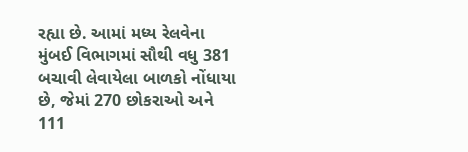રહ્યા છે. આમાં મધ્ય રેલવેના મુંબઈ વિભાગમાં સૌથી વધુ 381 બચાવી લેવાયેલા બાળકો નોંધાયા છે, જેમાં 270 છોકરાઓ અને 111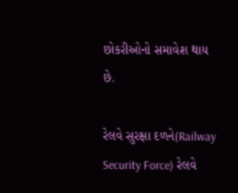છોકરીઓનો સમાવેશ થાય છે.

રેલવે સુરક્ષા દળને(Railway Security Force) રેલવે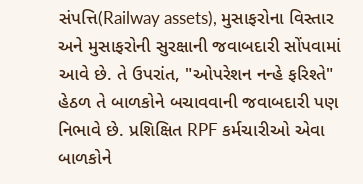સંપત્તિ(Railway assets), મુસાફરોના વિસ્તાર અને મુસાફરોની સુરક્ષાની જવાબદારી સોંપવામાં આવે છે. તે ઉપરાંત, "ઓપરેશન નન્હે ફરિશ્તે" હેઠળ તે બાળકોને બચાવવાની જવાબદારી પણ નિભાવે છે. પ્રશિક્ષિત RPF કર્મચારીઓ એવા બાળકોને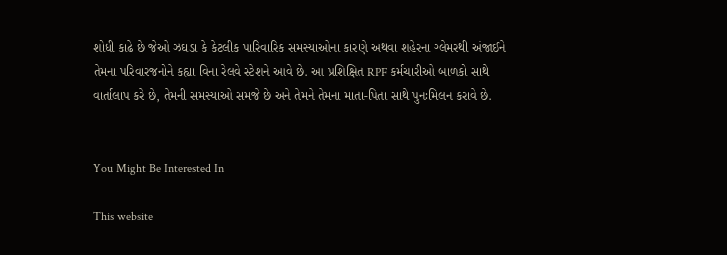શોધી કાઢે છે જેઓ ઝઘડા કે કેટલીક પારિવારિક સમસ્યાઓના કારણે અથવા શહેરના ગ્લેમરથી અંજાઈને તેમના પરિવારજનોને કહ્યા વિના રેલવે સ્ટેશને આવે છે. આ પ્રશિક્ષિત RPF કર્મચારીઓ બાળકો સાથે વાર્તાલાપ કરે છે, તેમની સમસ્યાઓ સમજે છે અને તેમને તેમના માતા-પિતા સાથે પુનઃમિલન કરાવે છે.


You Might Be Interested In

This website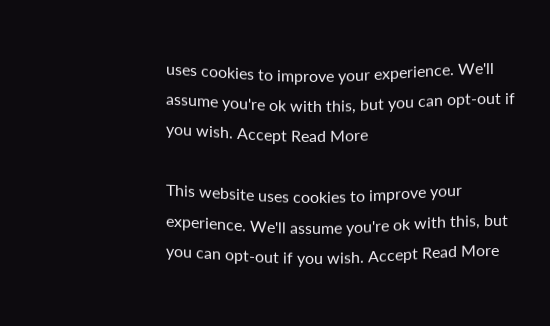uses cookies to improve your experience. We'll assume you're ok with this, but you can opt-out if you wish. Accept Read More

This website uses cookies to improve your experience. We'll assume you're ok with this, but you can opt-out if you wish. Accept Read More